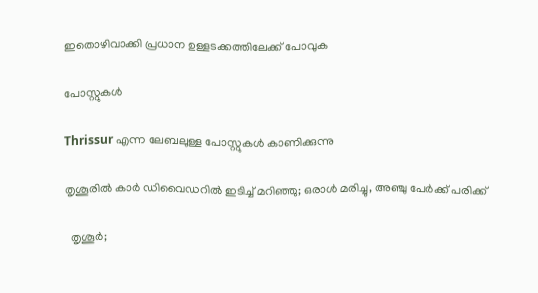ഇതൊഴിവാക്കി പ്രധാന ഉള്ളടക്കത്തിലേക്ക് പോവുക

പോസ്റ്റുകള്‍

Thrissur എന്ന ലേബലുള്ള പോസ്റ്റുകൾ കാണിക്കുന്നു

തൃശൂരിൽ കാർ ഡിവൈഡറിൽ ഇടിച്ച് മറിഞ്ഞു; ഒരാൾ മരിച്ചു, അഞ്ചു പേർക്ക് പരിക്ക്

  തൃശൂർ;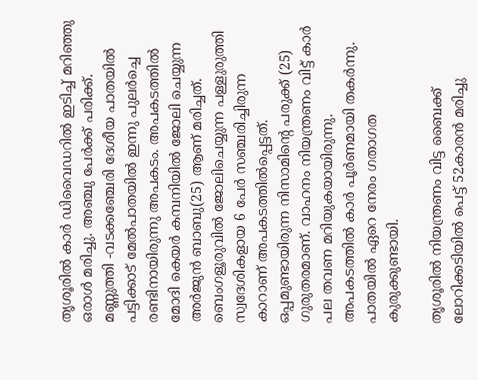തൃശൂരിൽ കാർ ഡിവൈഡറിൽ ഇടിച്ച് മറിഞ്ഞു ഒരാൾ മരിച്ചു. അഞ്ചു പേർക്ക് പരിക്ക്. മണ്ണുത്തി -വടക്കഞ്ചേരി ദേശീയ പാതയിൽ പട്ടിക്കാട് മേൽപാതയിൽ ഇന്നു പുലർച്ചെ രണ്ടിനായിരുന്നു അപകടം. അപകടത്തിൽ മോദി കെയർ കമ്പനിയിൽ ജോലി ചെയ്യുന്ന അർജുൻ ബാബു(25) ആണ് മരിച്ചത്. ബെംഗളൂരുവിൽ ജോലിചെയ്യുന്ന പള്ളുരുത്തി സ്വദേശികളായ 6 പേർ സഞ്ചരിച്ചിരുന്ന കാറാണ് അപകടത്തിൽപ്പെട്ടത്. ഒപ്പമുണ്ടായിരുന്ന നിസാമിന്റെ പരുക്ക് (25) ഗുരുതരമാണ്. വാഹനം നിയന്ത്രണം വിട്ട് കാർ പല തവണ മറിയുകയായിരുന്നു. അപകടത്തിൽ കാർ പൂർണമായി തകർന്നു. പാതയിൽ ഏറെ നേരം ഗതാഗത കുരുക്കുണ്ടായി.

തൃശൂരിൽ നിയന്ത്രണം വിട്ട ബൈക്ക് ലോറിക്കടിയില്‍ പെട്ട് 52കാരന്‍ മരിച്ചു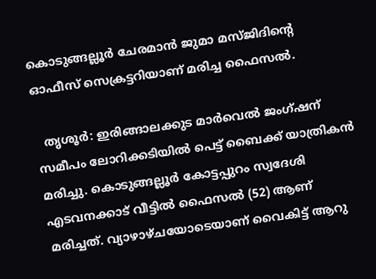കൊടുങ്ങല്ലൂര്‍ ചേരമാന്‍ ജുമാ മസ്ജിദിന്റെ ഓഫീസ് സെക്രട്ടറിയാണ് മരിച്ച ഫൈസല്‍.

  തൃശൂർ: ഇരിങ്ങാലക്കുട മാര്‍വെല്‍ ജംഗ്ഷന് സമീപം ലോറിക്കടിയില്‍ പെട്ട് ബൈക്ക് യാത്രികന്‍‌ മരിച്ചു. കൊടുങ്ങല്ലൂര്‍ കോട്ടപ്പുറം സ്വദേശി എടവനക്കാട് വീട്ടില്‍ ഫൈസല്‍ (52) ആണ് മരിച്ചത്. വ്യാഴാഴ്ചയോടെയാണ് വൈകിട്ട് ആറു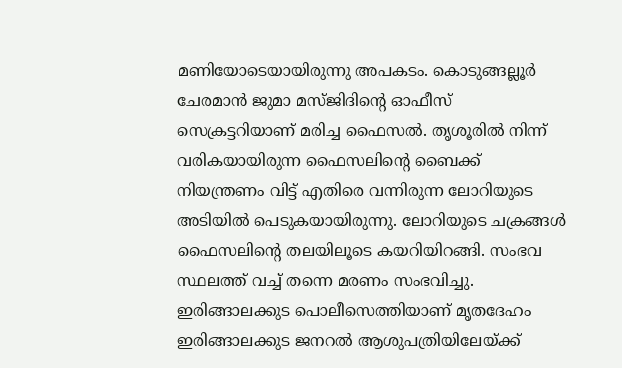മണിയോടെയായിരുന്നു അപകടം. കൊടുങ്ങല്ലൂര്‍ ചേരമാന്‍ ജുമാ മസ്ജിദിന്റെ ഓഫീസ് സെക്രട്ടറിയാണ് മരിച്ച ഫൈസല്‍. തൃശൂരില്‍ നിന്ന് വരികയായിരുന്ന ഫൈസലിന്റെ ബൈക്ക് നിയന്ത്രണം വിട്ട് എതിരെ വന്നിരുന്ന ലോറിയുടെ അടിയില്‍ പെടുകയായിരുന്നു. ലോറിയുടെ ചക്രങ്ങള്‍ ഫൈസലിന്റെ തലയിലൂടെ കയറിയിറങ്ങി. സംഭവ സ്ഥലത്ത് വച്ച് തന്നെ മരണം സംഭവിച്ചു. ഇരിങ്ങാലക്കുട പൊലീസെത്തിയാണ് മൃതദേഹം ഇരിങ്ങാലക്കുട ജനറല്‍ ആശുപത്രിയിലേയ്ക്ക്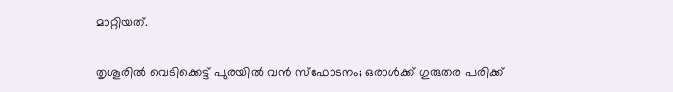മാറ്റിയത്.

തൃശൂരിൽ വെടിക്കെട്ട് പുരയിൽ വൻ സ്ഫോടനം; ഒരാൾക്ക് ഗുരുതര പരിക്ക്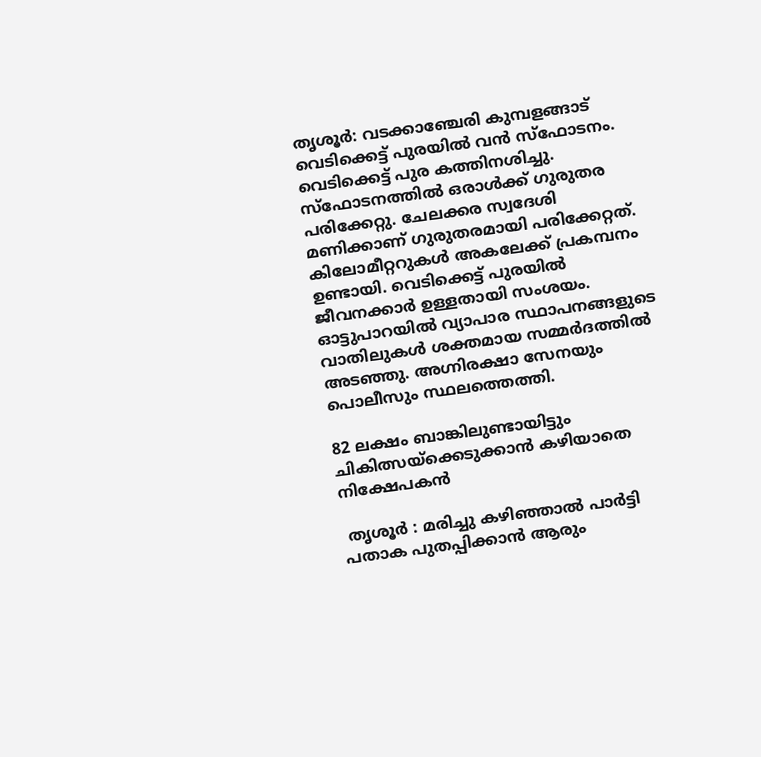തൃശൂർ: വടക്കാഞ്ചേരി കുമ്പളങ്ങാട് വെടിക്കെട്ട് പുരയിൽ വൻ സ്ഫോടനം. വെടിക്കെട്ട് പുര കത്തിനശിച്ചു. സ്ഫോടനത്തിൽ ഒരാൾക്ക് ഗുരുതര പരിക്കേറ്റു. ചേലക്കര സ്വദേശി മണിക്കാണ് ഗുരുതരമായി പരിക്കേറ്റത്.  കിലോമീറ്ററുകൾ അകലേക്ക് പ്രകമ്പനം ഉണ്ടായി. വെടിക്കെട്ട് പുരയിൽ ജീവനക്കാർ ഉള്ളതായി സംശയം.  ഓട്ടുപാറയിൽ വ്യാപാര സ്ഥാപനങ്ങളുടെ വാതിലുകൾ ശക്തമായ സമ്മർദത്തിൽ അടഞ്ഞു. അഗ്നിരക്ഷാ സേനയും പൊലീസും സ്ഥലത്തെത്തി.

82 ലക്ഷം ബാങ്കിലുണ്ടായിട്ടും ചികിത്സയ്ക്കെടുക്കാൻ കഴിയാതെ നിക്ഷേപകൻ

 തൃശൂര്‍ : മരിച്ചു കഴിഞ്ഞാല്‍ പാര്‍ട്ടി പതാക പുതപ്പിക്കാന്‍ ആരും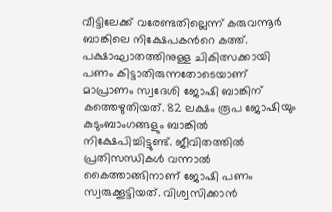വീട്ടിലേക്ക് വരേണ്ടതില്ലെന്ന് കരുവന്നൂര്‍ ബാങ്കിലെ നിക്ഷേപകന്‍റെ കത്ത്. പക്ഷാഘാതത്തിനുള്ള ചികിത്സക്കായി പണം കിട്ടാതിരുന്നതോടെയാണ് മാപ്രാണം സ്വദേശി ജോഷി ബാങ്കിന് കത്തെഴുതിയത്. 82 ലക്ഷം രൂപ ജോഷിയും കുടുംബാംഗങ്ങളും ബാങ്കില്‍ നിക്ഷേപിച്ചിട്ടുണ്ട്. ജീവിതത്തിൽ പ്രതിസന്ധികൾ വന്നാൽ കൈത്താങ്ങിനാണ് ജോഷി പണം സ്വരുക്കൂട്ടിയത്. വിശ്വസിക്കാൻ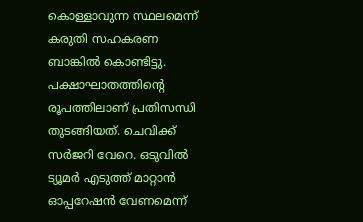കൊള്ളാവുന്ന സ്ഥലമെന്ന് കരുതി സഹകരണ ബാങ്കിൽ കൊണ്ടിട്ടു. പക്ഷാഘാതത്തിന്റെ രൂപത്തിലാണ് പ്രതിസന്ധി തുടങ്ങിയത്. ചെവിക്ക് സര്‍ജറി വേറെ. ഒടുവിൽ ട്യൂമര്‍ എടുത്ത് മാറ്റാൻ ഓപ്പറേഷൻ വേണമെന്ന്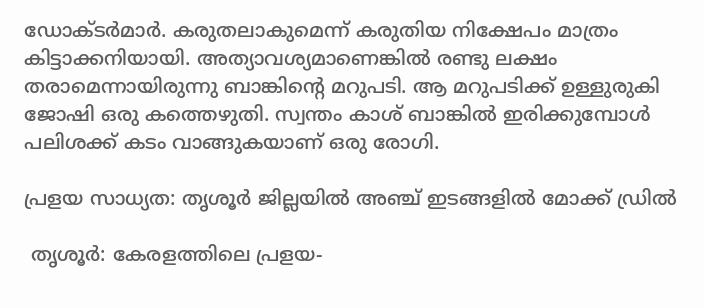ഡോക്ടർമാർ. കരുതലാകുമെന്ന് കരുതിയ നിക്ഷേപം മാത്രം കിട്ടാക്കനിയായി. അത്യാവശ്യമാണെങ്കിൽ രണ്ടു ലക്ഷം തരാമെന്നായിരുന്നു ബാങ്കിന്റെ മറുപടി. ആ മറുപടിക്ക് ഉള്ളുരുകി ജോഷി ഒരു കത്തെഴുതി. സ്വന്തം കാശ് ബാങ്കിൽ ഇരിക്കുമ്പോൾ പലിശക്ക് കടം വാങ്ങുകയാണ് ഒരു രോഗി.

പ്രളയ സാധ്യത: തൃശൂര്‍ ജില്ലയില്‍ അഞ്ച് ഇടങ്ങളില്‍ മോക്ക് ഡ്രില്‍

 തൃശൂര്‍: കേരളത്തിലെ പ്രളയ-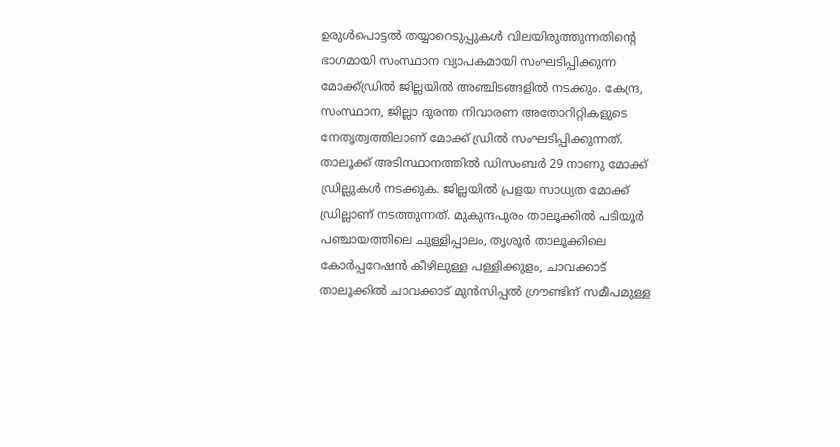ഉരുള്‍പൊട്ടല്‍ തയ്യാറെടുപ്പുകള്‍ വിലയിരുത്തുന്നതിന്റെ ഭാഗമായി സംസ്ഥാന വ്യാപകമായി സംഘടിപ്പിക്കുന്ന മോക്ക്ഡ്രില്‍ ജില്ലയില്‍ അഞ്ചിടങ്ങളില്‍ നടക്കും. കേന്ദ്ര, സംസ്ഥാന, ജില്ലാ ദുരന്ത നിവാരണ അതോറിറ്റികളുടെ നേതൃത്വത്തിലാണ് മോക്ക് ഡ്രില്‍ സംഘടിപ്പിക്കുന്നത്. താലൂക്ക് അടിസ്ഥാനത്തില്‍ ഡിസംബര്‍ 29 നാണു മോക്ക് ഡ്രില്ലുകള്‍ നടക്കുക. ജില്ലയില്‍ പ്രളയ സാധ്യത മോക്ക് ഡ്രില്ലാണ് നടത്തുന്നത്. മുകുന്ദപുരം താലൂക്കില്‍ പടിയൂര്‍ പഞ്ചായത്തിലെ ചുള്ളിപ്പാലം, തൃശൂര്‍ താലൂക്കിലെ കോര്‍പ്പറേഷന്‍ കീഴിലുള്ള പള്ളിക്കുളം, ചാവക്കാട് താലൂക്കില്‍ ചാവക്കാട് മുന്‍സിപ്പല്‍ ഗ്രൗണ്ടിന് സമീപമുള്ള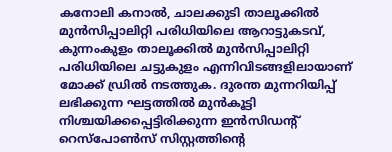കനോലി കനാല്‍, ചാലക്കുടി താലൂക്കില്‍ മുന്‍സിപ്പാലിറ്റി പരിധിയിലെ ആറാട്ടുകടവ്, കുന്നംകുളം താലൂക്കില്‍ മുന്‍സിപ്പാലിറ്റി പരിധിയിലെ ചട്ടുകുളം എന്നിവിടങ്ങളിലായാണ് മോക്ക് ഡ്രില്‍ നടത്തുക. ദുരന്ത മുന്നറിയിപ്പ് ലഭിക്കുന്ന ഘട്ടത്തില്‍ മുന്‍കൂട്ടി നിശ്ചയിക്കപ്പെട്ടിരിക്കുന്ന ഇന്‍സിഡന്റ് റെസ്‌പോണ്‍സ് സിസ്റ്റത്തിന്റെ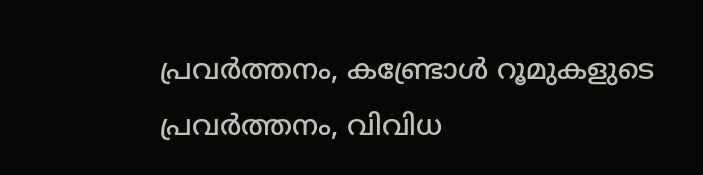പ്രവര്‍ത്തനം, കണ്ട്രോള്‍ റൂമുകളുടെ പ്രവര്‍ത്തനം, വിവിധ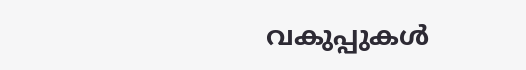വകുപ്പുകള്‍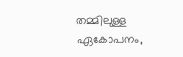തമ്മിലുള്ള ഏകോപനം,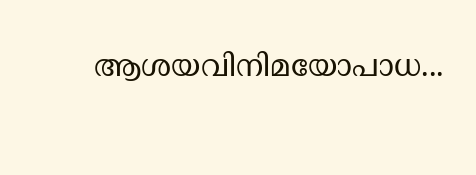ആശയവിനിമയോപാധ...